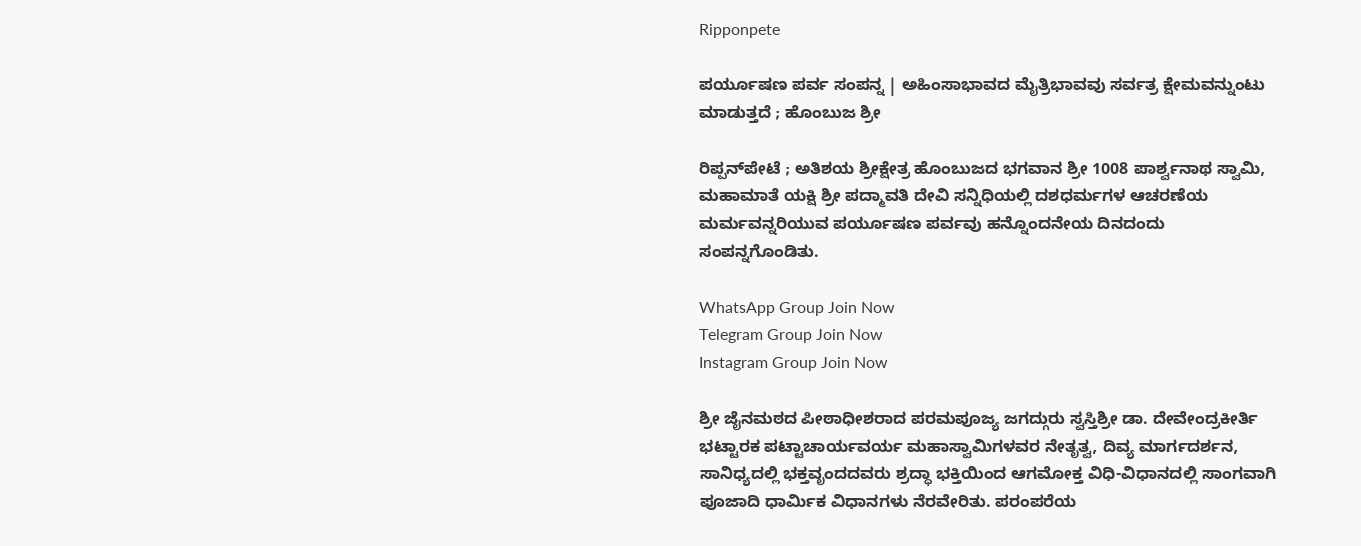Ripponpete

ಪರ್ಯೂಷಣ ಪರ್ವ ಸಂಪನ್ನ | ಅಹಿಂಸಾಭಾವದ ಮೈತ್ರಿಭಾವವು ಸರ್ವತ್ರ ಕ್ಷೇಮವನ್ನುಂಟು ಮಾಡುತ್ತದೆ ; ಹೊಂಬುಜ ಶ್ರೀ

ರಿಪ್ಪನ್‌ಪೇಟೆ ; ಅತಿಶಯ ಶ್ರೀಕ್ಷೇತ್ರ ಹೊಂಬುಜದ ಭಗವಾನ ಶ್ರೀ 1008 ಪಾರ್ಶ್ವನಾಥ ಸ್ವಾಮಿ, ಮಹಾಮಾತೆ ಯಕ್ಷಿ ಶ್ರೀ ಪದ್ಮಾವತಿ ದೇವಿ ಸನ್ನಿಧಿಯಲ್ಲಿ ದಶಧರ್ಮಗಳ ಆಚರಣೆಯ ಮರ್ಮವನ್ನರಿಯುವ ಪರ್ಯೂಷಣ ಪರ್ವವು ಹನ್ನೊಂದನೇಯ ದಿನದಂದು ಸಂಪನ್ನಗೊಂಡಿತು.

WhatsApp Group Join Now
Telegram Group Join Now
Instagram Group Join Now

ಶ್ರೀ ಜೈನಮಠದ ಪೀಠಾಧೀಶರಾದ ಪರಮಪೂಜ್ಯ ಜಗದ್ಗುರು ಸ್ವಸ್ತಿಶ್ರೀ ಡಾ. ದೇವೇಂದ್ರಕೀರ್ತಿ ಭಟ್ಟಾರಕ ಪಟ್ಟಾಚಾರ್ಯವರ್ಯ ಮಹಾಸ್ವಾಮಿಗಳವರ ನೇತೃತ್ವ, ದಿವ್ಯ ಮಾರ್ಗದರ್ಶನ, ಸಾನಿಧ್ಯದಲ್ಲಿ ಭಕ್ತವೃಂದದವರು ಶ್ರದ್ಧಾ ಭಕ್ತಿಯಿಂದ ಆಗಮೋಕ್ತ ವಿಧಿ-ವಿಧಾನದಲ್ಲಿ ಸಾಂಗವಾಗಿ ಪೂಜಾದಿ ಧಾರ್ಮಿಕ ವಿಧಾನಗಳು ನೆರವೇರಿತು. ಪರಂಪರೆಯ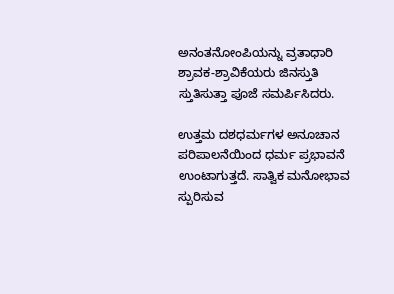ಅನಂತನೋಂಪಿಯನ್ನು ವ್ರತಾಧಾರಿ ಶ್ರಾವಕ-ಶ್ರಾವಿಕೆಯರು ಜಿನಸ್ತುತಿ ಸ್ತುತಿಸುತ್ತಾ ಪೂಜೆ ಸಮರ್ಪಿಸಿದರು.

ಉತ್ತಮ ದಶಧರ್ಮಗಳ ಅನೂಚಾನ ಪರಿಪಾಲನೆಯಿಂದ ಧರ್ಮ ಪ್ರಭಾವನೆ ಉಂಟಾಗುತ್ತದೆ. ಸಾತ್ವಿಕ ಮನೋಭಾವ ಸ್ಪುರಿಸುವ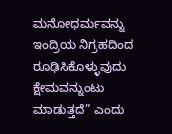ಮನೋಧರ್ಮವನ್ನು ಇಂದ್ರಿಯ ನಿಗ್ರಹದಿಂದ ರೂಢಿಸಿಕೊಳ್ಳುವುದು ಕ್ಷೇಮವನ್ನುಂಟು ಮಾಡುತ್ತದೆ” ಎಂದು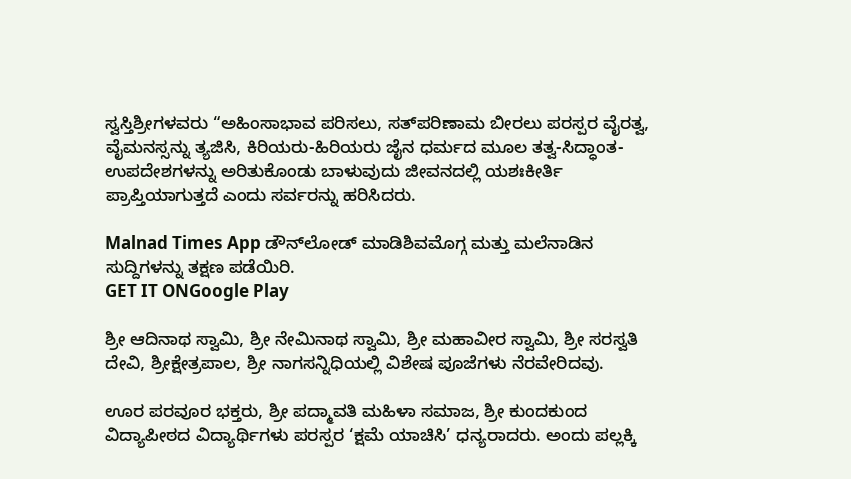ಸ್ವಸ್ತಿಶ್ರೀಗಳವರು “ಅಹಿಂಸಾಭಾವ ಪರಿಸಲು, ಸತ್‌ಪರಿಣಾಮ ಬೀರಲು ಪರಸ್ಪರ ವೈರತ್ವ, ವೈಮನಸ್ಸನ್ನು ತ್ಯಜಿಸಿ, ಕಿರಿಯರು-ಹಿರಿಯರು ಜೈನ ಧರ್ಮದ ಮೂಲ ತತ್ವ-ಸಿದ್ಧಾಂತ-ಉಪದೇಶಗಳನ್ನು ಅರಿತುಕೊಂಡು ಬಾಳುವುದು ಜೀವನದಲ್ಲಿ ಯಶಃಕೀರ್ತಿ ಪ್ರಾಪ್ತಿಯಾಗುತ್ತದೆ ಎಂದು ಸರ್ವರನ್ನು ಹರಿಸಿದರು.

Malnad Times App ಡೌನ್‌ಲೋಡ್ ಮಾಡಿಶಿವಮೊಗ್ಗ ಮತ್ತು ಮಲೆನಾಡಿನ ಸುದ್ದಿಗಳನ್ನು ತಕ್ಷಣ ಪಡೆಯಿರಿ.
GET IT ONGoogle Play

ಶ್ರೀ ಆದಿನಾಥ ಸ್ವಾಮಿ, ಶ್ರೀ ನೇಮಿನಾಥ ಸ್ವಾಮಿ, ಶ್ರೀ ಮಹಾವೀರ ಸ್ವಾಮಿ, ಶ್ರೀ ಸರಸ್ವತಿ ದೇವಿ, ಶ್ರೀಕ್ಷೇತ್ರಪಾಲ, ಶ್ರೀ ನಾಗಸನ್ನಿಧಿಯಲ್ಲಿ ವಿಶೇಷ ಪೂಜೆಗಳು ನೆರವೇರಿದವು.

ಊರ ಪರವೂರ ಭಕ್ತರು, ಶ್ರೀ ಪದ್ಮಾವತಿ ಮಹಿಳಾ ಸಮಾಜ, ಶ್ರೀ ಕುಂದಕುಂದ ವಿದ್ಯಾಪೀಠದ ವಿದ್ಯಾರ್ಥಿಗಳು ಪರಸ್ಪರ ‘ಕ್ಷಮೆ ಯಾಚಿಸಿ’ ಧನ್ಯರಾದರು. ಅಂದು ಪಲ್ಲಕ್ಕಿ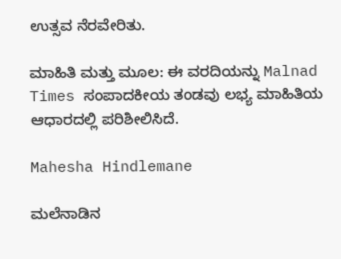ಉತ್ಸವ ನೆರವೇರಿತು.

ಮಾಹಿತಿ ಮತ್ತು ಮೂಲ: ಈ ವರದಿಯನ್ನು Malnad Times ಸಂಪಾದಕೀಯ ತಂಡವು ಲಭ್ಯ ಮಾಹಿತಿಯ ಆಧಾರದಲ್ಲಿ ಪರಿಶೀಲಿಸಿದೆ.

Mahesha Hindlemane

ಮಲೆನಾಡಿನ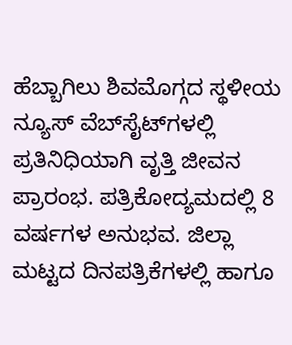ಹೆಬ್ಬಾಗಿಲು ಶಿವಮೊಗ್ಗದ ಸ್ಥಳೀಯ ನ್ಯೂಸ್ ವೆಬ್‌ಸೈಟ್‌ಗಳಲ್ಲಿ ಪ್ರತಿನಿಧಿಯಾಗಿ ವೃತ್ತಿ ಜೀವನ ಪ್ರಾರಂಭ. ಪತ್ರಿಕೋದ್ಯಮದಲ್ಲಿ 8 ವರ್ಷಗಳ ಅನುಭವ. ಜಿಲ್ಲಾ ಮಟ್ಟದ ದಿನಪತ್ರಿಕೆಗಳಲ್ಲಿ ಹಾಗೂ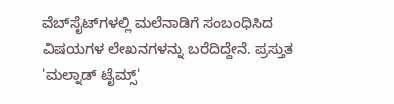ವೆಬ್‌ಸೈಟ್‌ಗಳಲ್ಲಿ ಮಲೆನಾಡಿಗೆ ಸಂಬಂಧಿಸಿದ ವಿಷಯಗಳ ಲೇಖನಗಳನ್ನು ಬರೆದಿದ್ದೇನೆ. ಪ್ರಸ್ತುತ 'ಮಲ್ನಾಡ್ ಟೈಮ್ಸ್'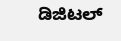ಡಿಜಿಟಲ್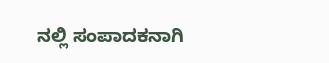ನಲ್ಲಿ ಸಂಪಾದಕನಾಗಿ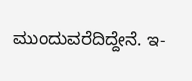ಮುಂದುವರೆದಿದ್ದೇನೆ. ಇ-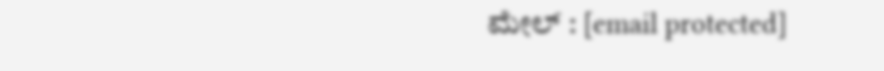ಮೇಲ್ : [email protected]